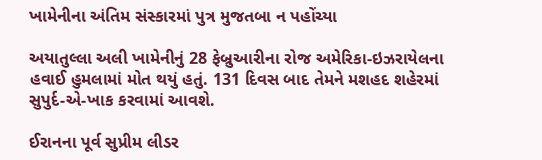ખામેનીના અંતિમ સંસ્કારમાં પુત્ર મુજતબા ન પહોંચ્યા

અયાતુલ્લા અલી ખામેનીનું 28 ફેબ્રુઆરીના રોજ અમેરિકા-ઇઝરાયેલના હવાઈ હુમલામાં મોત થયું હતું. 131 દિવસ બાદ તેમને મશહદ શહેરમાં સુપુર્દ-એ-ખાક કરવામાં આવશે.

ઈરાનના પૂર્વ સુપ્રીમ લીડર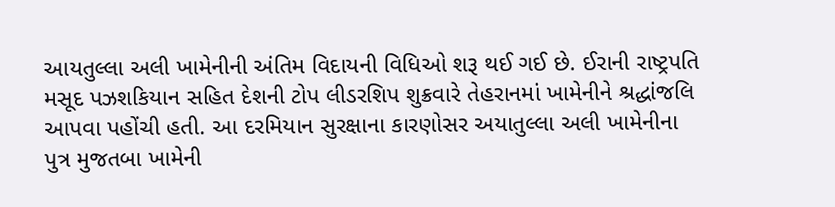આયતુલ્લા અલી ખામેનીની અંતિમ વિદાયની વિધિઓ શરૂ થઈ ગઈ છે. ઈરાની રાષ્ટ્રપતિ મસૂદ પઝશકિયાન સહિત દેશની ટોપ લીડરશિપ શુક્રવારે તેહરાનમાં ખામેનીને શ્રદ્ધાંજલિ આપવા પહોંચી હતી. આ દરમિયાન સુરક્ષાના કારણોસર અયાતુલ્લા અલી ખામેનીના પુત્ર મુજતબા ખામેની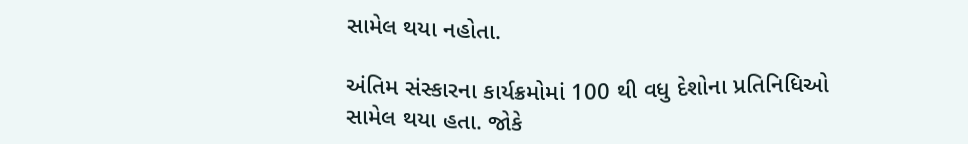સામેલ થયા નહોતા.

અંતિમ સંસ્કારના કાર્યક્રમોમાં 100 થી વધુ દેશોના પ્રતિનિધિઓ સામેલ થયા હતા. જોકે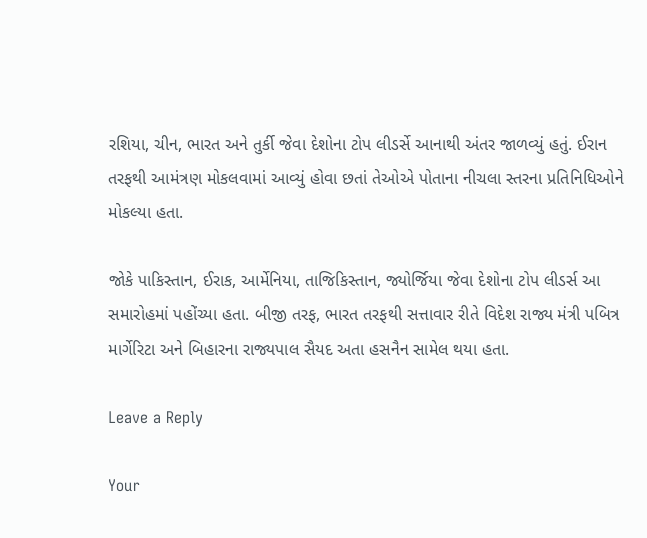રશિયા, ચીન, ભારત અને તુર્કી જેવા દેશોના ટોપ લીડર્સે આનાથી અંતર જાળવ્યું હતું. ઈરાન તરફથી આમંત્રણ મોકલવામાં આવ્યું હોવા છતાં તેઓએ પોતાના નીચલા સ્તરના પ્રતિનિધિઓને મોકલ્યા હતા.

જોકે પાકિસ્તાન, ઈરાક, આર્મેનિયા, તાજિકિસ્તાન, જ્યોર્જિયા જેવા દેશોના ટોપ લીડર્સ આ સમારોહમાં પહોંચ્યા હતા. બીજી તરફ, ભારત તરફથી સત્તાવાર રીતે વિદેશ રાજ્ય મંત્રી પબિત્ર માર્ગેરિટા અને બિહારના રાજ્યપાલ સૈયદ અતા હસનૈન સામેલ થયા હતા.

Leave a Reply

Your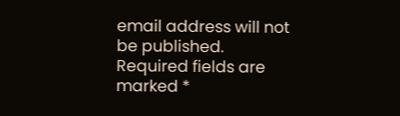email address will not be published. Required fields are marked *